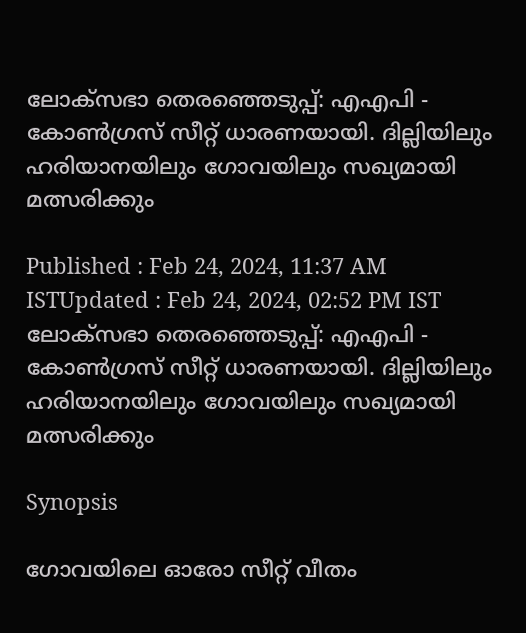ലോക്സഭാ തെരഞ്ഞെടുപ്പ്: എഎപി - കോൺഗ്രസ് സീറ്റ് ധാരണയായി. ദില്ലിയിലും ഹരിയാനയിലും ഗോവയിലും സഖ്യമായി മത്സരിക്കും

Published : Feb 24, 2024, 11:37 AM ISTUpdated : Feb 24, 2024, 02:52 PM IST
ലോക്സഭാ തെരഞ്ഞെടുപ്പ്: എഎപി - കോൺഗ്രസ് സീറ്റ് ധാരണയായി. ദില്ലിയിലും ഹരിയാനയിലും ഗോവയിലും സഖ്യമായി മത്സരിക്കും

Synopsis

ഗോവയിലെ ഓരോ സീറ്റ് വീതം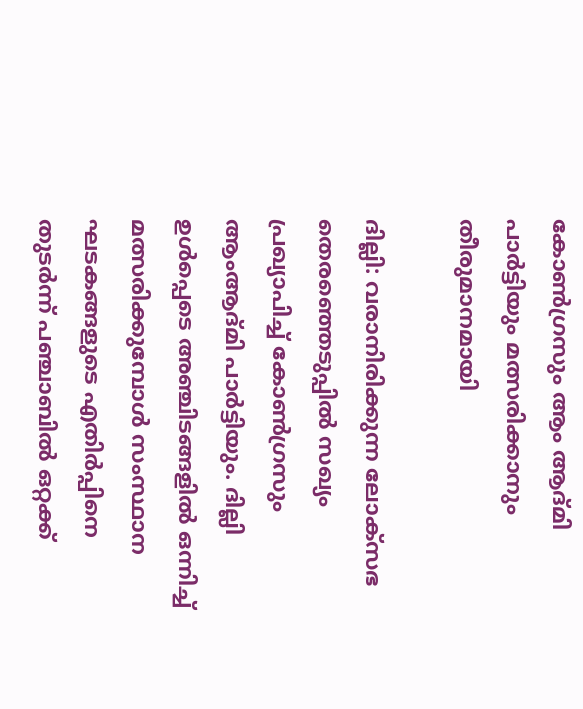കോൺഗ്രസും ആം ആദ്മി പാര്‍ട്ടിയും മത്സരിക്കാനും തീരുമാനമായി

ദില്ലി: വരാനിരിക്കുന്ന ലോക്‌സഭ തെരഞ്ഞെടുപ്പില്‍ സഖ്യം പ്രഖ്യാപിച്ച് കോണ്‍ഗ്രസും ആംആദ്മി പാര്‍ട്ടിയും. ദില്ലി ഉള്‍പ്പെടെ അഞ്ചിടങ്ങളില്‍ ഒന്നിച്ച് മത്സരിക്കുമ്പോള്‍ സംസ്ഥാന ഘടകങ്ങളുടെ എതിര്‍പ്പിനെ തുടര്‍ന്ന് പഞ്ചാബില്‍ ഒറ്റക്ക്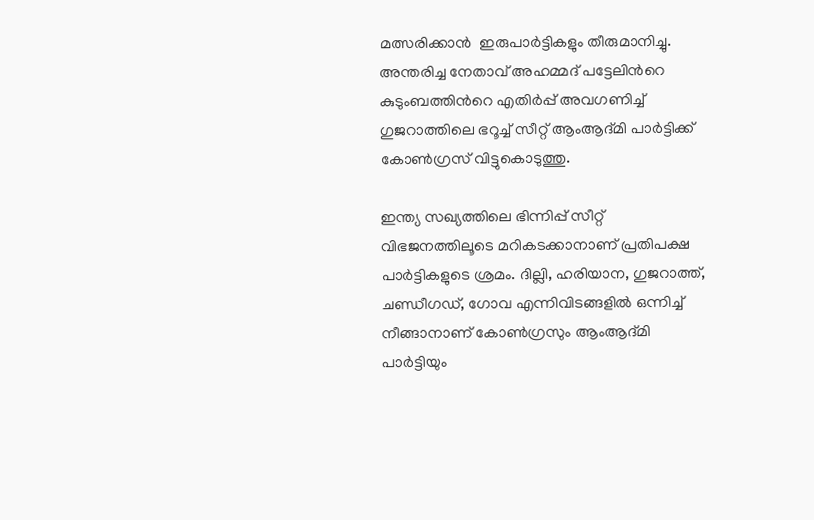മത്സരിക്കാന്‍  ഇരുപാര്‍ട്ടികളും തീരുമാനിച്ചു. അന്തരിച്ച നേതാവ് അഹമ്മദ് പട്ടേലിന്‍റെ കുടുംബത്തിന്‍റെ എതിര്‍പ്പ് അവഗണിച്ച് ഗുജറാത്തിലെ ഭറൂച്ച് സീറ്റ് ആംആദ്മി പാര്‍ട്ടിക്ക് കോണ്‍ഗ്രസ് വിട്ടുകൊടുത്തു.

ഇന്ത്യ സഖ്യത്തിലെ ഭിന്നിപ്പ് സീറ്റ് വിഭജനത്തിലൂടെ മറികടക്കാനാണ് പ്രതിപക്ഷ പാര്‍ട്ടികളുടെ ശ്രമം. ദില്ലി, ഹരിയാന, ഗുജറാത്ത്, ചണ്ഡീഗഡ്, ഗോവ എന്നിവിടങ്ങളില്‍ ഒന്നിച്ച് നീങ്ങാനാണ് കോണ്‍ഗ്രസും ആംആദ്മി പാര്‍ട്ടിയും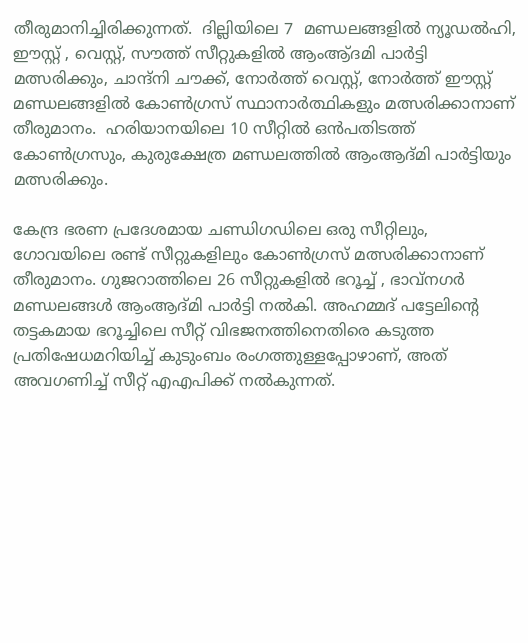തീരുമാനിച്ചിരിക്കുന്നത്.  ദില്ലിയിലെ 7  മണ്ഡലങ്ങളില്‍ ന്യൂഡല്‍ഹി, ഈസ്റ്റ് , വെസ്റ്റ്, സൗത്ത് സീറ്റുകളില്‍ ആംആ്ദമി പാര്‍ട്ടി മത്സരിക്കും, ചാന്ദ്നി ചൗക്ക്, നോര്‍ത്ത് വെസ്റ്റ്, നോര്‍ത്ത് ഈസ്റ്റ് മണ്ഡലങ്ങളില്‍ കോണ്‍ഗ്രസ് സ്ഥാനാര്‍ത്ഥികളും മത്സരിക്കാനാണ് തീരുമാനം.  ഹരിയാനയിലെ 10 സീറ്റിൽ ഒന്‍പതിടത്ത് കോണ്‍ഗ്രസും, കുരുക്ഷേത്ര മണ്ഡലത്തില്‍ ആംആദ്മി പാര്‍ട്ടിയും മത്സരിക്കും.

കേന്ദ്ര ഭരണ പ്രദേശമായ ചണ്ഡിഗഡിലെ ഒരു സീറ്റിലും, ഗോവയിലെ രണ്ട് സീറ്റുകളിലും കോണ്‍ഗ്രസ് മത്സരിക്കാനാണ് തീരുമാനം. ഗുജറാത്തിലെ 26 സീറ്റുകളില്‍ ഭറൂച്ച് , ഭാവ്‌നഗര്‍ മണ്ഡലങ്ങള്‍ ആംആദ്മി പാര്‍ട്ടി നല്‍കി. അഹമ്മദ് പട്ടേലിന്‍റെ തട്ടകമായ ഭറൂച്ചിലെ സീറ്റ് വിഭജനത്തിനെതിരെ കടുത്ത പ്രതിഷേധമറിയിച്ച് കുടുംബം രംഗത്തുള്ളപ്പോഴാണ്, അത് അവഗണിച്ച് സീറ്റ് എഎപിക്ക് നല്‍കുന്നത്.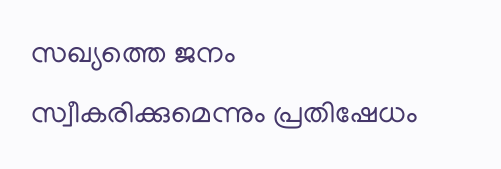സഖ്യത്തെ ജനം സ്വീകരിക്കുമെന്നും പ്രതിഷേധം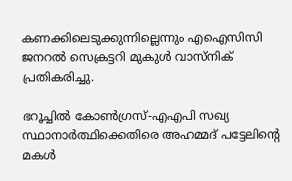കണക്കിലെടുക്കുന്നില്ലെന്നും എഐസിസി ജനറൽ സെക്രട്ടറി മുകുള്‍ വാസ്നിക് പ്രതികരിച്ചു.

ഭറൂച്ചിൽ കോൺഗ്രസ്-എഎപി സഖ്യ സ്ഥാനാര്‍ത്ഥിക്കെതിരെ അഹമ്മദ് പട്ടേലിന്‍റെ മകള്‍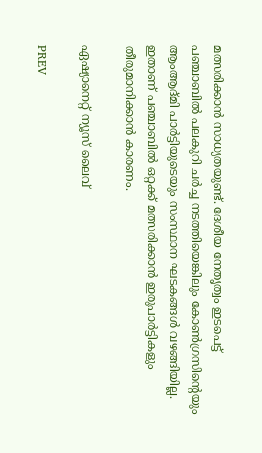മത്സരിക്കാന്‍ സാധ്യതയുണ്ട്. ദേശീയ നേതൃത്വം ഇടപെട്ട് പഞ്ചാബില്‍ പലകുറി ചര്‍ച്ച നടത്തിയെങ്കിലും കോണ്‍ഗ്രസിന്‍റെയും ആംആദ്മി പാര്‍ട്ടിയുടെയും സംസ്ഥാന ഘടകങ്ങള്‍ വഴങ്ങിയില്ല. ഇതാണ് പഞ്ചാബിൽ ഒറ്റക്ക് മത്സരിക്കാന്‍ ഇരുപാര്‍ട്ടികളും തീരുമാനിക്കാൻ കാരണം.

ഏഷ്യാനെറ്റ് ന്യൂസ് ലൈവ്

PREV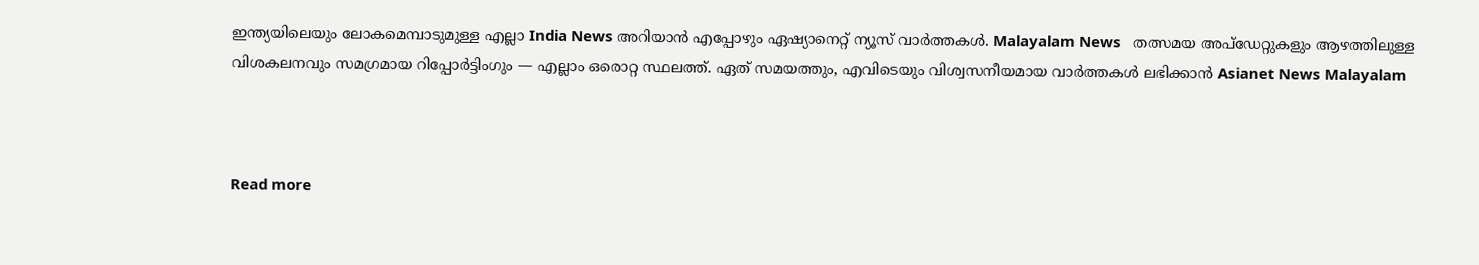ഇന്ത്യയിലെയും ലോകമെമ്പാടുമുള്ള എല്ലാ India News അറിയാൻ എപ്പോഴും ഏഷ്യാനെറ്റ് ന്യൂസ് വാർത്തകൾ. Malayalam News   തത്സമയ അപ്‌ഡേറ്റുകളും ആഴത്തിലുള്ള വിശകലനവും സമഗ്രമായ റിപ്പോർട്ടിംഗും — എല്ലാം ഒരൊറ്റ സ്ഥലത്ത്. ഏത് സമയത്തും, എവിടെയും വിശ്വസനീയമായ വാർത്തകൾ ലഭിക്കാൻ Asianet News Malayalam



Read more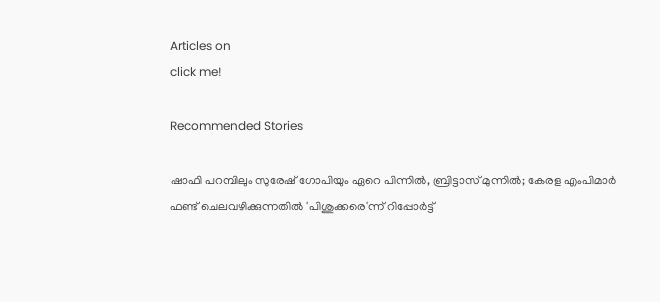Articles on
click me!

Recommended Stories

ഷാഫി പറമ്പിലും സുരേഷ് ഗോപിയും ഏറെ പിന്നില്‍, ബ്രിട്ടാസ് മുന്നില്‍; കേരള എംപിമാര്‍ ഫണ്ട് ചെലവഴിക്കുന്നതില്‍ 'പിശുക്കരെ'ന്ന് റിപ്പോര്‍ട്ട്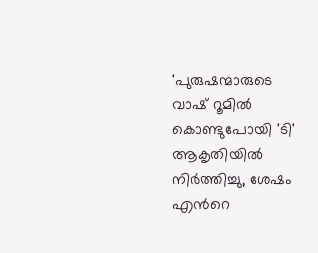'പുരുഷന്മാരുടെ വാഷ് റൂമില്‍ കൊണ്ടുപോയി 'ടി' ആകൃതിയില്‍ നിര്‍ത്തിച്ചു, ശേഷം എന്‍റെ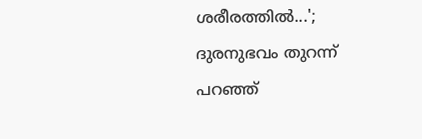ശരീരത്തില്‍...'; ദുരനുഭവം തുറന്ന് പറഞ്ഞ്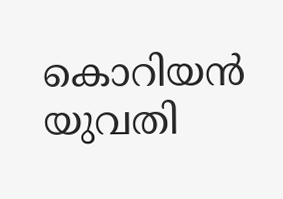കൊറിയന്‍ യുവതി